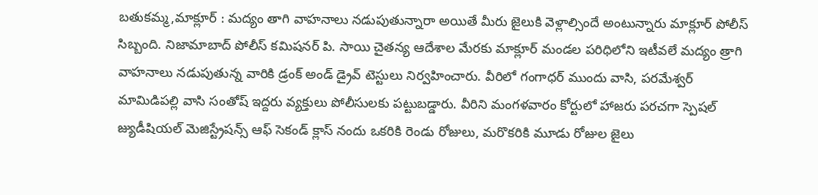బతుకమ్మ,మాక్లూర్ : మద్యం తాగి వాహనాలు నడుపుతున్నారా అయితే మీరు జైలుకి వెళ్లాల్సిందే అంటున్నారు మాక్లూర్ పోలీస్ సిబ్బంది. నిజామాబాద్ పోలీస్ కమిషనర్ పి. సాయి చైతన్య ఆదేశాల మేరకు మాక్లూర్ మండల పరిధిలోని ఇటీవలే మద్యం త్రాగి వాహనాలు నడుపుతున్న వారికి డ్రంక్ అండ్ డ్రైవ్ టెస్టులు నిర్వహించారు. వీరిలో గంగాధర్ ముందు వాసి, పరమేశ్వర్ మామిడిపల్లి వాసి సంతోష్ ఇద్దరు వ్యక్తులు పోలీసులకు పట్టుబడ్డారు. వీరిని మంగళవారం కోర్టులో హాజరు పరచగా స్పెషల్ జ్యుడీషియల్ మెజిస్ట్రేషన్స్ ఆఫ్ సెకండ్ క్లాస్ నందు ఒకరికి రెండు రోజులు, మరొకరికి మూడు రోజుల జైలు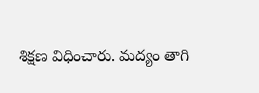శిక్షణ విధించారు. మద్యం తాగి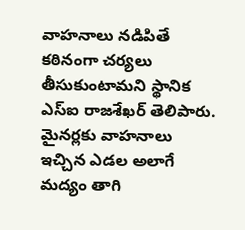వాహనాలు నడిపితే కఠినంగా చర్యలు తీసుకుంటామని స్థానిక ఎస్ఐ రాజశేఖర్ తెలిపారు. మైనర్లకు వాహనాలు ఇచ్చిన ఎడల అలాగే మద్యం తాగి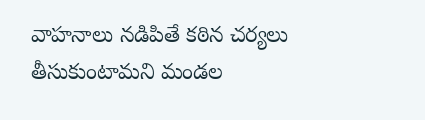వాహనాలు నడిపితే కఠిన చర్యలు తీసుకుంటామని మండల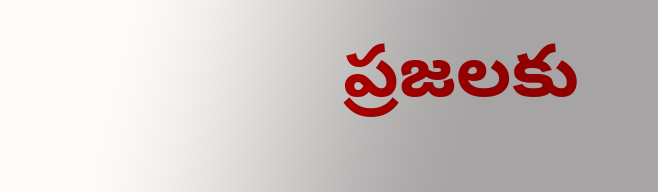ప్రజలకు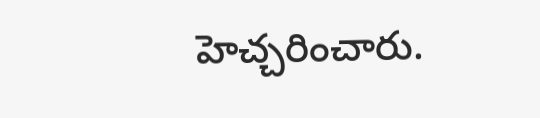హెచ్చరించారు.